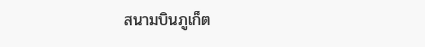สนามบินภูเก็ต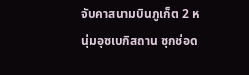จับคาสนามบินภูเก็ต 2 หนุ่มอุซเบกิสถาน ซุกช่อด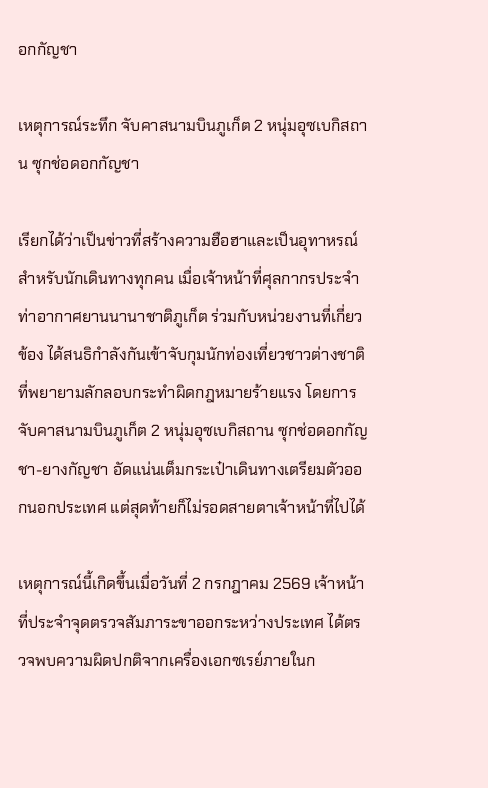อกกัญชา

เหตุการณ์ระทึก จับคาสนามบินภูเก็ต 2 หนุ่มอุซเบกิสถาน ซุกช่อดอกกัญชา

เรียกได้ว่าเป็นข่าวที่สร้างความฮือฮาและเป็นอุทาหรณ์สำหรับนักเดินทางทุกคน เมื่อเจ้าหน้าที่ศุลกากรประจำท่าอากาศยานนานาชาติภูเก็ต ร่วมกับหน่วยงานที่เกี่ยวข้อง ได้สนธิกำลังกันเข้าจับกุมนักท่องเที่ยวชาวต่างชาติที่พยายามลักลอบกระทำผิดกฎหมายร้ายแรง โดยการจับคาสนามบินภูเก็ต 2 หนุ่มอุซเบกิสถาน ซุกช่อดอกกัญชา-ยางกัญชา อัดแน่นเต็มกระเป๋าเดินทางเตรียมตัวออกนอกประเทศ แต่สุดท้ายก็ไม่รอดสายตาเจ้าหน้าที่ไปได้

เหตุการณ์นี้เกิดขึ้นเมื่อวันที่ 2 กรกฎาคม 2569 เจ้าหน้าที่ประจำจุดตรวจสัมภาระขาออกระหว่างประเทศ ได้ตรวจพบความผิดปกติจากเครื่องเอกซเรย์ภายในก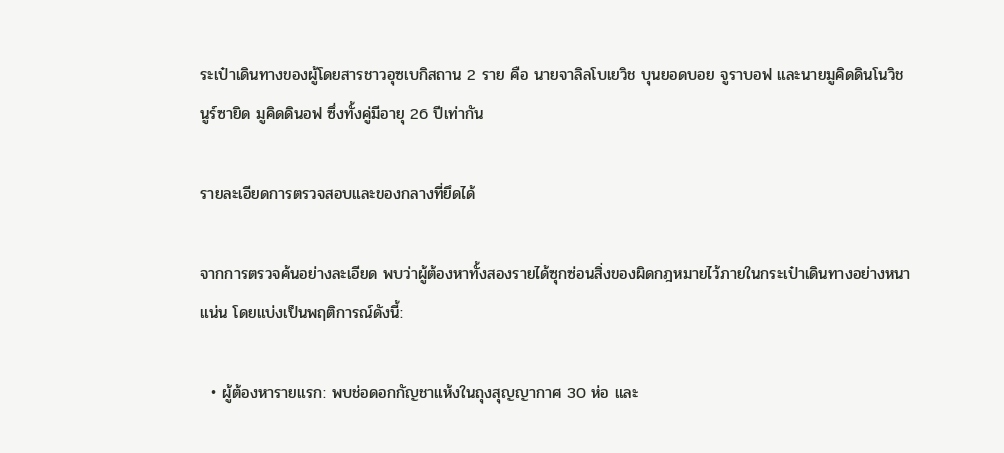ระเป๋าเดินทางของผู้โดยสารชาวอุซเบกิสถาน 2 ราย คือ นายจาลิลโบเยวิช บุนยอดบอย จูราบอฟ และนายมูคิดดินโนวิช นูร์ซายิด มูคิดดินอฟ ซึ่งทั้งคู่มีอายุ 26 ปีเท่ากัน

รายละเอียดการตรวจสอบและของกลางที่ยึดได้

จากการตรวจค้นอย่างละเอียด พบว่าผู้ต้องหาทั้งสองรายได้ซุกซ่อนสิ่งของผิดกฎหมายไว้ภายในกระเป๋าเดินทางอย่างหนาแน่น โดยแบ่งเป็นพฤติการณ์ดังนี้:

  • ผู้ต้องหารายแรก: พบช่อดอกกัญชาแห้งในถุงสุญญากาศ 30 ห่อ และ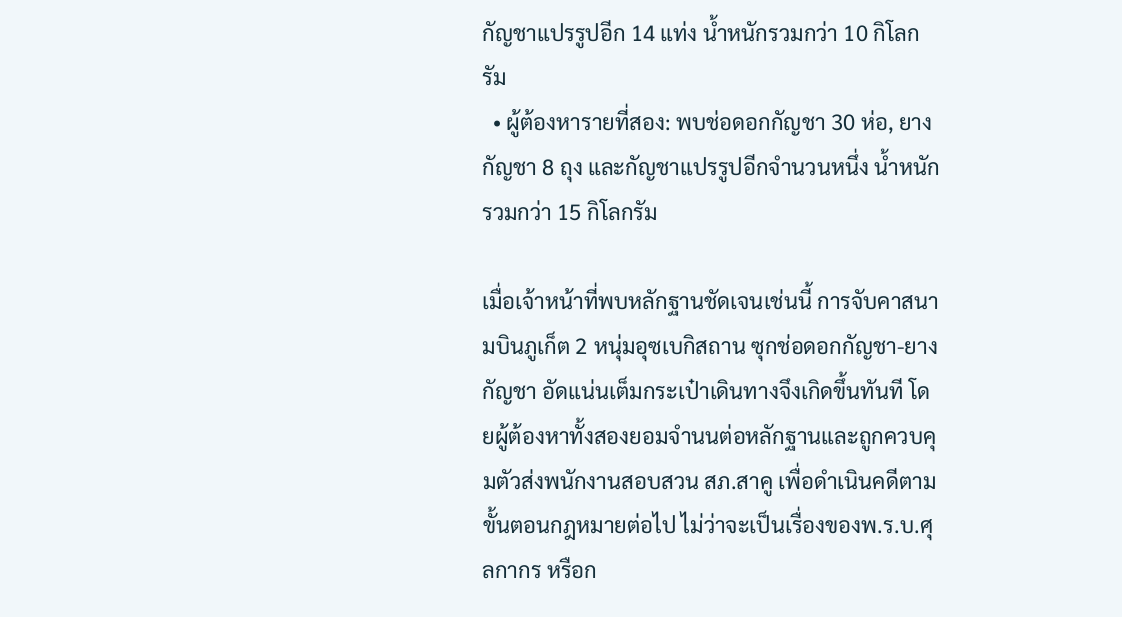กัญชาแปรรูปอีก 14 แท่ง น้ำหนักรวมกว่า 10 กิโลกรัม
  • ผู้ต้องหารายที่สอง: พบช่อดอกกัญชา 30 ห่อ, ยางกัญชา 8 ถุง และกัญชาแปรรูปอีกจำนวนหนึ่ง น้ำหนักรวมกว่า 15 กิโลกรัม

เมื่อเจ้าหน้าที่พบหลักฐานชัดเจนเช่นนี้ การจับคาสนามบินภูเก็ต 2 หนุ่มอุซเบกิสถาน ซุกช่อดอกกัญชา-ยางกัญชา อัดแน่นเต็มกระเป๋าเดินทางจึงเกิดขึ้นทันที โดยผู้ต้องหาทั้งสองยอมจำนนต่อหลักฐานและถูกควบคุมตัวส่งพนักงานสอบสวน สภ.สาคู เพื่อดำเนินคดีตามขั้นตอนกฎหมายต่อไป ไม่ว่าจะเป็นเรื่องของพ.ร.บ.ศุลกากร หรือก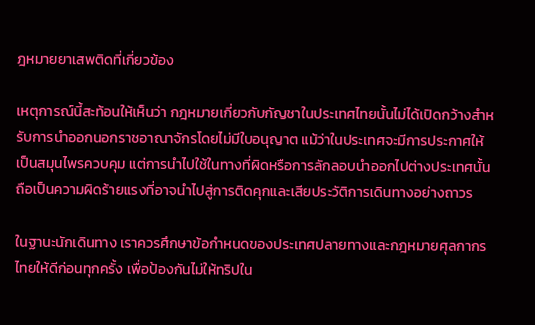ฎหมายยาเสพติดที่เกี่ยวข้อง

เหตุการณ์นี้สะท้อนให้เห็นว่า กฎหมายเกี่ยวกับกัญชาในประเทศไทยนั้นไม่ได้เปิดกว้างสำหรับการนำออกนอกราชอาณาจักรโดยไม่มีใบอนุญาต แม้ว่าในประเทศจะมีการประกาศให้เป็นสมุนไพรควบคุม แต่การนำไปใช้ในทางที่ผิดหรือการลักลอบนำออกไปต่างประเทศนั้นถือเป็นความผิดร้ายแรงที่อาจนำไปสู่การติดคุกและเสียประวัติการเดินทางอย่างถาวร

ในฐานะนักเดินทาง เราควรศึกษาข้อกำหนดของประเทศปลายทางและกฎหมายศุลกากรไทยให้ดีก่อนทุกครั้ง เพื่อป้องกันไม่ให้ทริปใน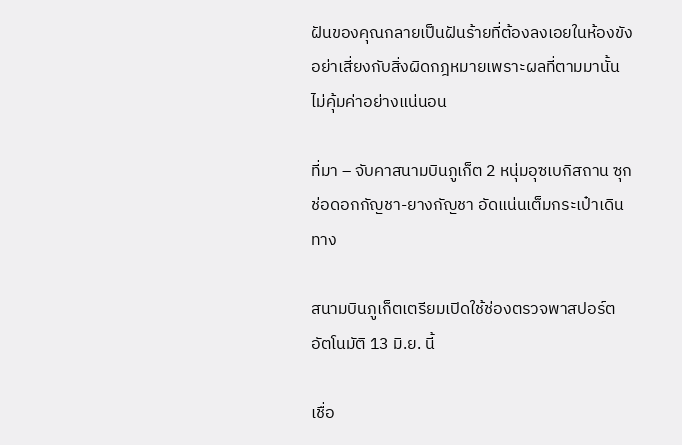ฝันของคุณกลายเป็นฝันร้ายที่ต้องลงเอยในห้องขัง อย่าเสี่ยงกับสิ่งผิดกฎหมายเพราะผลที่ตามมานั้นไม่คุ้มค่าอย่างแน่นอน

ที่มา – จับคาสนามบินภูเก็ต 2 หนุ่มอุซเบกิสถาน ซุกช่อดอกกัญชา-ยางกัญชา อัดแน่นเต็มกระเป๋าเดินทาง

สนามบินภูเก็ตเตรียมเปิดใช้ช่องตรวจพาสปอร์ตอัตโนมัติ 13 มิ.ย. นี้

เชื่อ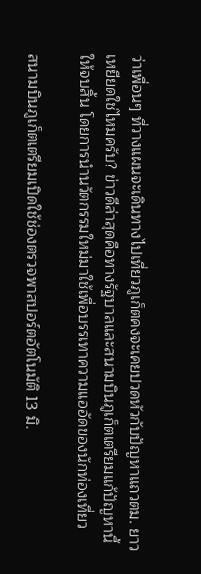ว่าเพื่อนๆ ที่วางแผนจะเดินทางไปเที่ยวภูเก็ตคงจะเคยปวดหัวกับปัญหาแถวตม. ยาวเหยียดใช่ไหมครับ? ข่าวดีล่าสุดคือทางรัฐบาลและสนามบินภูเก็ตเตรียมแก้ปัญหานี้ให้จบสิ้น โดยการนำนวัตกรรมใหม่มาใช้เพื่อบรรเทาความแออัดของนักท่องเที่ยว

สนามบินภูเก็ตเตรียมเปิดใช้ช่องตรวจพาสปอร์ตอัตโนมัติ 13 มิ.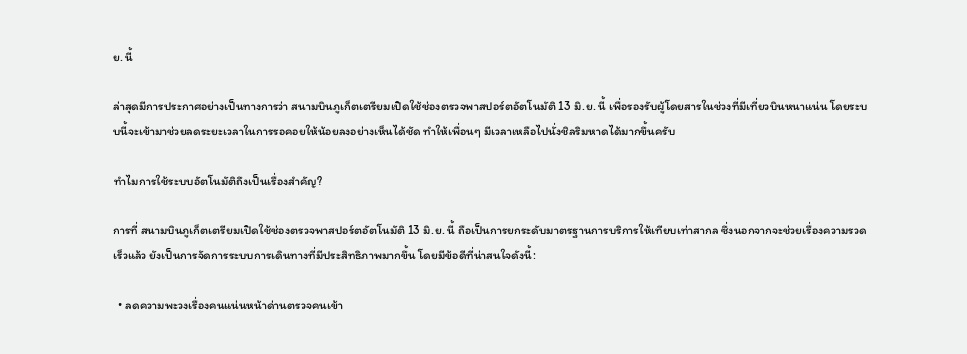ย. นี้

ล่าสุดมีการประกาศอย่างเป็นทางการว่า สนามบินภูเก็ตเตรียมเปิดใช้ช่องตรวจพาสปอร์ตอัตโนมัติ 13 มิ.ย. นี้ เพื่อรองรับผู้โดยสารในช่วงที่มีเที่ยวบินหนาแน่น โดยระบบนี้จะเข้ามาช่วยลดระยะเวลาในการรอคอยให้น้อยลงอย่างเห็นได้ชัด ทำให้เพื่อนๆ มีเวลาเหลือไปนั่งชิลริมหาดได้มากขึ้นครับ

ทำไมการใช้ระบบอัตโนมัติถึงเป็นเรื่องสำคัญ?

การที่ สนามบินภูเก็ตเตรียมเปิดใช้ช่องตรวจพาสปอร์ตอัตโนมัติ 13 มิ.ย. นี้ ถือเป็นการยกระดับมาตรฐานการบริการให้เทียบเท่าสากล ซึ่งนอกจากจะช่วยเรื่องความรวดเร็วแล้ว ยังเป็นการจัดการระบบการเดินทางที่มีประสิทธิภาพมากขึ้น โดยมีข้อดีที่น่าสนใจดังนี้:

  • ลดความพะวงเรื่องคนแน่นหน้าด่านตรวจคนเข้า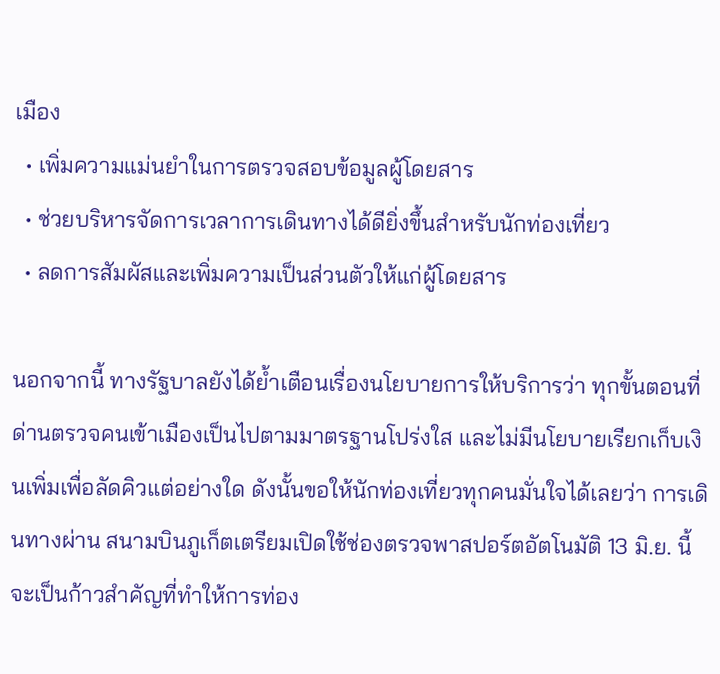เมือง
  • เพิ่มความแม่นยำในการตรวจสอบข้อมูลผู้โดยสาร
  • ช่วยบริหารจัดการเวลาการเดินทางได้ดียิ่งขึ้นสำหรับนักท่องเที่ยว
  • ลดการสัมผัสและเพิ่มความเป็นส่วนตัวให้แก่ผู้โดยสาร

นอกจากนี้ ทางรัฐบาลยังได้ย้ำเตือนเรื่องนโยบายการให้บริการว่า ทุกขั้นตอนที่ด่านตรวจคนเข้าเมืองเป็นไปตามมาตรฐานโปร่งใส และไม่มีนโยบายเรียกเก็บเงินเพิ่มเพื่อลัดคิวแต่อย่างใด ดังนั้นขอให้นักท่องเที่ยวทุกคนมั่นใจได้เลยว่า การเดินทางผ่าน สนามบินภูเก็ตเตรียมเปิดใช้ช่องตรวจพาสปอร์ตอัตโนมัติ 13 มิ.ย. นี้ จะเป็นก้าวสำคัญที่ทำให้การท่อง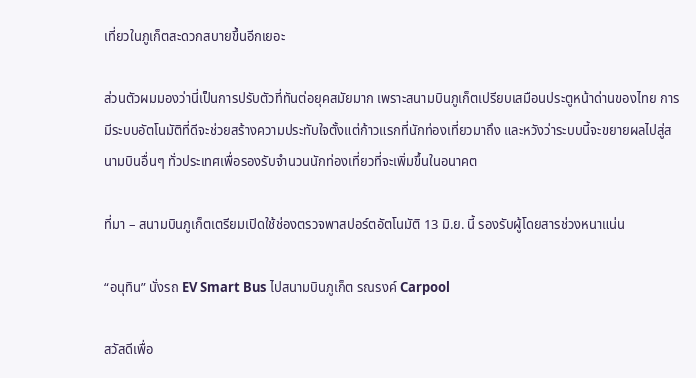เที่ยวในภูเก็ตสะดวกสบายขึ้นอีกเยอะ

ส่วนตัวผมมองว่านี่เป็นการปรับตัวที่ทันต่อยุคสมัยมาก เพราะสนามบินภูเก็ตเปรียบเสมือนประตูหน้าด่านของไทย การมีระบบอัตโนมัติที่ดีจะช่วยสร้างความประทับใจตั้งแต่ก้าวแรกที่นักท่องเที่ยวมาถึง และหวังว่าระบบนี้จะขยายผลไปสู่สนามบินอื่นๆ ทั่วประเทศเพื่อรองรับจำนวนนักท่องเที่ยวที่จะเพิ่มขึ้นในอนาคต

ที่มา – สนามบินภูเก็ตเตรียมเปิดใช้ช่องตรวจพาสปอร์ตอัตโนมัติ 13 มิ.ย. นี้ รองรับผู้โดยสารช่วงหนาแน่น

“อนุทิน” นั่งรถ EV Smart Bus ไปสนามบินภูเก็ต รณรงค์ Carpool

สวัสดีเพื่อ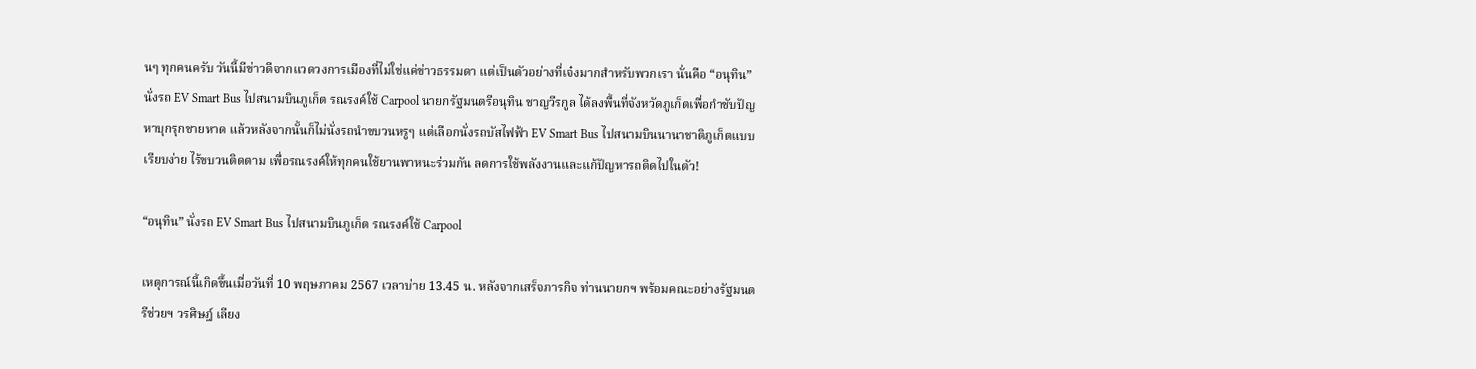นๆ ทุกคนครับ วันนี้มีข่าวดีจากแวดวงการเมืองที่ไม่ใช่แค่ข่าวธรรมดา แต่เป็นตัวอย่างที่เจ๋งมากสำหรับพวกเรา นั่นคือ “อนุทิน” นั่งรถ EV Smart Bus ไปสนามบินภูเก็ต รณรงค์ใช้ Carpool นายกรัฐมนตรีอนุทิน ชาญวีรกูล ได้ลงพื้นที่จังหวัดภูเก็ตเพื่อกำชับปัญหาบุกรุกชายหาด แล้วหลังจากนั้นก็ไม่นั่งรถนำขบวนหรูๆ แต่เลือกนั่งรถบัสไฟฟ้า EV Smart Bus ไปสนามบินนานาชาติภูเก็ตแบบเรียบง่าย ไร้ขบวนติดตาม เพื่อรณรงค์ให้ทุกคนใช้ยานพาหนะร่วมกัน ลดการใช้พลังงานและแก้ปัญหารถติดไปในตัว!

“อนุทิน” นั่งรถ EV Smart Bus ไปสนามบินภูเก็ต รณรงค์ใช้ Carpool

เหตุการณ์นี้เกิดขึ้นเมื่อวันที่ 10 พฤษภาคม 2567 เวลาบ่าย 13.45 น. หลังจากเสร็จภารกิจ ท่านนายกฯ พร้อมคณะอย่างรัฐมนตรีช่วยฯ วรศิษฎ์ เลียง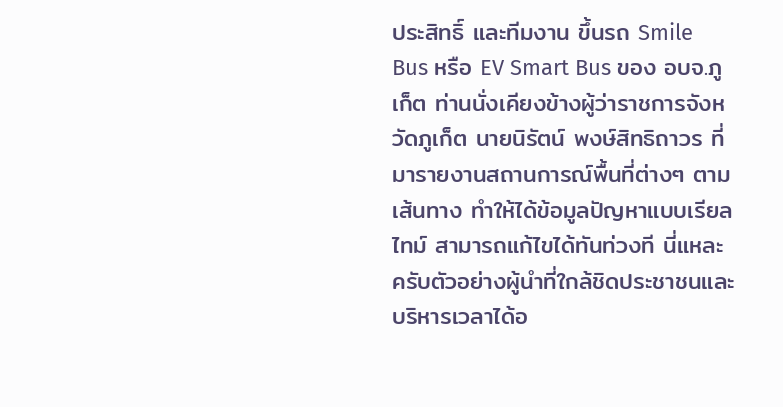ประสิทธิ์ และทีมงาน ขึ้นรถ Smile Bus หรือ EV Smart Bus ของ อบจ.ภูเก็ต ท่านนั่งเคียงข้างผู้ว่าราชการจังหวัดภูเก็ต นายนิรัตน์ พงษ์สิทธิถาวร ที่มารายงานสถานการณ์พื้นที่ต่างๆ ตามเส้นทาง ทำให้ได้ข้อมูลปัญหาแบบเรียลไทม์ สามารถแก้ไขได้ทันท่วงที นี่แหละครับตัวอย่างผู้นำที่ใกล้ชิดประชาชนและบริหารเวลาได้อ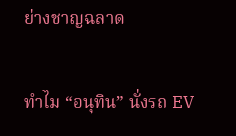ย่างชาญฉลาด

ทำไม “อนุทิน” นั่งรถ EV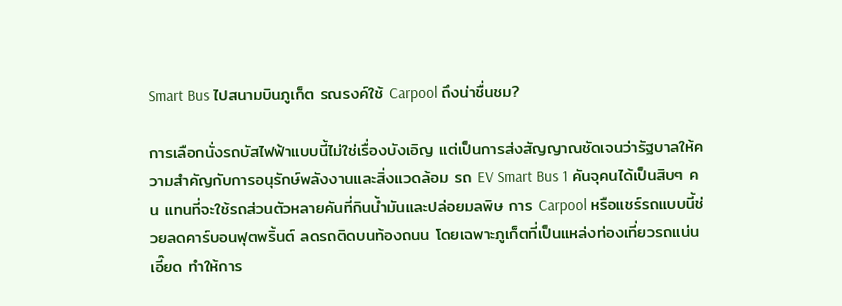Smart Bus ไปสนามบินภูเก็ต รณรงค์ใช้ Carpool ถึงน่าชื่นชม?

การเลือกนั่งรถบัสไฟฟ้าแบบนี้ไม่ใช่เรื่องบังเอิญ แต่เป็นการส่งสัญญาณชัดเจนว่ารัฐบาลให้ความสำคัญกับการอนุรักษ์พลังงานและสิ่งแวดล้อม รถ EV Smart Bus 1 คันจุคนได้เป็นสิบๆ คน แทนที่จะใช้รถส่วนตัวหลายคันที่กินน้ำมันและปล่อยมลพิษ การ Carpool หรือแชร์รถแบบนี้ช่วยลดคาร์บอนฟุตพริ้นต์ ลดรถติดบนท้องถนน โดยเฉพาะภูเก็ตที่เป็นแหล่งท่องเที่ยวรถแน่นเอี๊ยด ทำให้การ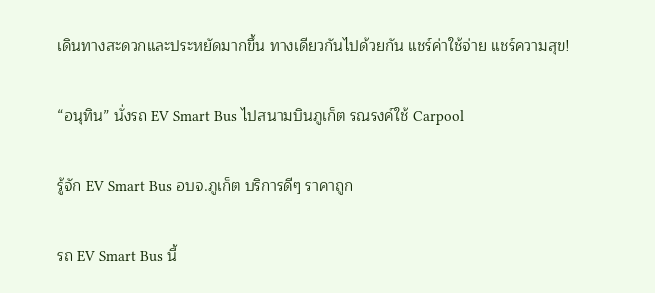เดินทางสะดวกและประหยัดมากขึ้น ทางเดียวกันไปด้วยกัน แชร์ค่าใช้จ่าย แชร์ความสุข!

“อนุทิน” นั่งรถ EV Smart Bus ไปสนามบินภูเก็ต รณรงค์ใช้ Carpool

รู้จัก EV Smart Bus อบจ.ภูเก็ต บริการดีๆ ราคาถูก

รถ EV Smart Bus นี้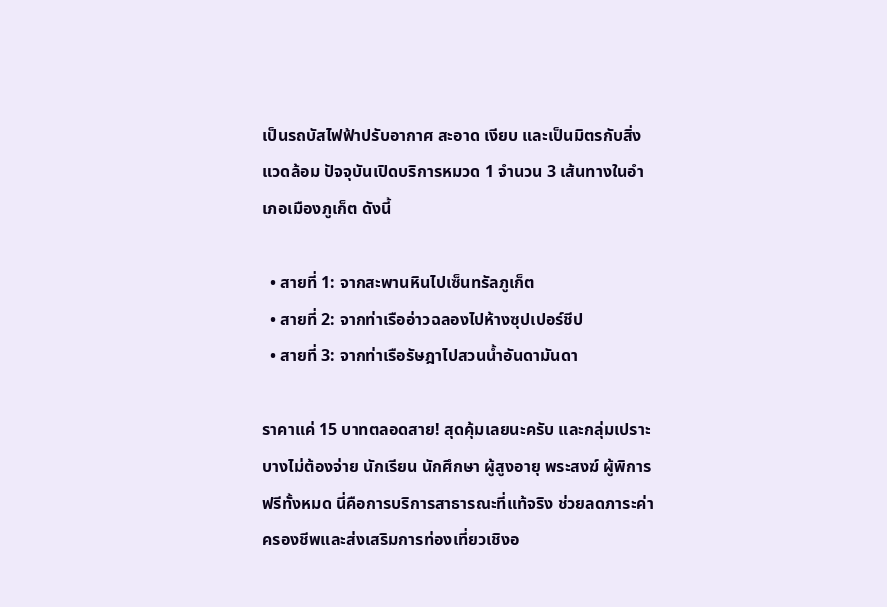เป็นรถบัสไฟฟ้าปรับอากาศ สะอาด เงียบ และเป็นมิตรกับสิ่งแวดล้อม ปัจจุบันเปิดบริการหมวด 1 จำนวน 3 เส้นทางในอำเภอเมืองภูเก็ต ดังนี้

  • สายที่ 1: จากสะพานหินไปเซ็นทรัลภูเก็ต
  • สายที่ 2: จากท่าเรืออ่าวฉลองไปห้างซุปเปอร์ชีป
  • สายที่ 3: จากท่าเรือรัษฎาไปสวนน้ำอันดามันดา

ราคาแค่ 15 บาทตลอดสาย! สุดคุ้มเลยนะครับ และกลุ่มเปราะบางไม่ต้องจ่าย นักเรียน นักศึกษา ผู้สูงอายุ พระสงฆ์ ผู้พิการ ฟรีทั้งหมด นี่คือการบริการสาธารณะที่แท้จริง ช่วยลดภาระค่าครองชีพและส่งเสริมการท่องเที่ยวเชิงอ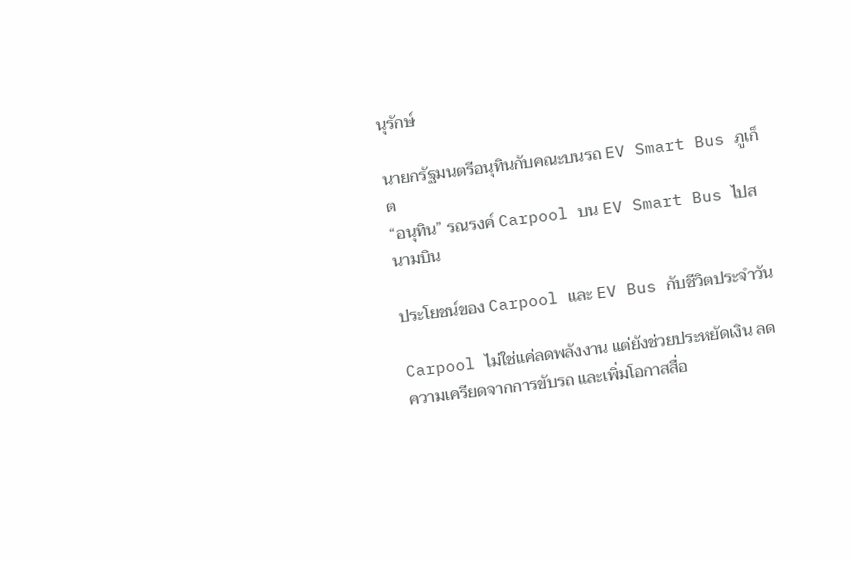นุรักษ์

นายกรัฐมนตรีอนุทินกับคณะบนรถ EV Smart Bus ภูเก็ต
“อนุทิน” รณรงค์ Carpool บน EV Smart Bus ไปสนามบิน

ประโยชน์ของ Carpool และ EV Bus กับชีวิตประจำวัน

Carpool ไม่ใช่แค่ลดพลังงาน แต่ยังช่วยประหยัดเงิน ลดความเครียดจากการขับรถ และเพิ่มโอกาสสื่อ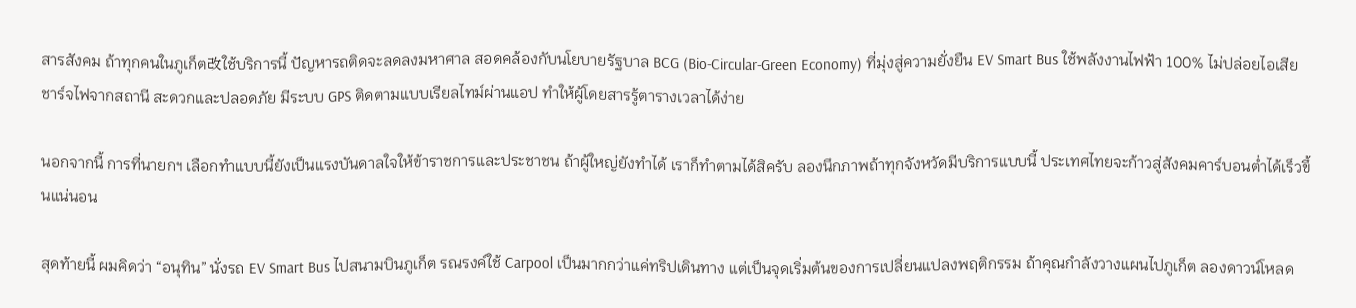สารสังคม ถ้าทุกคนในภูเก็ต改ใช้บริการนี้ ปัญหารถติดจะลดลงมหาศาล สอดคล้องกับนโยบายรัฐบาล BCG (Bio-Circular-Green Economy) ที่มุ่งสู่ความยั่งยืน EV Smart Bus ใช้พลังงานไฟฟ้า 100% ไม่ปล่อยไอเสีย ชาร์จไฟจากสถานี สะดวกและปลอดภัย มีระบบ GPS ติดตามแบบเรียลไทม์ผ่านแอป ทำให้ผู้โดยสารรู้ตารางเวลาได้ง่าย

นอกจากนี้ การที่นายกฯ เลือกทำแบบนี้ยังเป็นแรงบันดาลใจให้ข้าราชการและประชาชน ถ้าผู้ใหญ่ยังทำได้ เราก็ทำตามได้สิครับ ลองนึกภาพถ้าทุกจังหวัดมีบริการแบบนี้ ประเทศไทยจะก้าวสู่สังคมคาร์บอนต่ำได้เร็วขึ้นแน่นอน

สุดท้ายนี้ ผมคิดว่า “อนุทิน” นั่งรถ EV Smart Bus ไปสนามบินภูเก็ต รณรงค์ใช้ Carpool เป็นมากกว่าแค่ทริปเดินทาง แต่เป็นจุดเริ่มต้นของการเปลี่ยนแปลงพฤติกรรม ถ้าคุณกำลังวางแผนไปภูเก็ต ลองดาวน์โหลด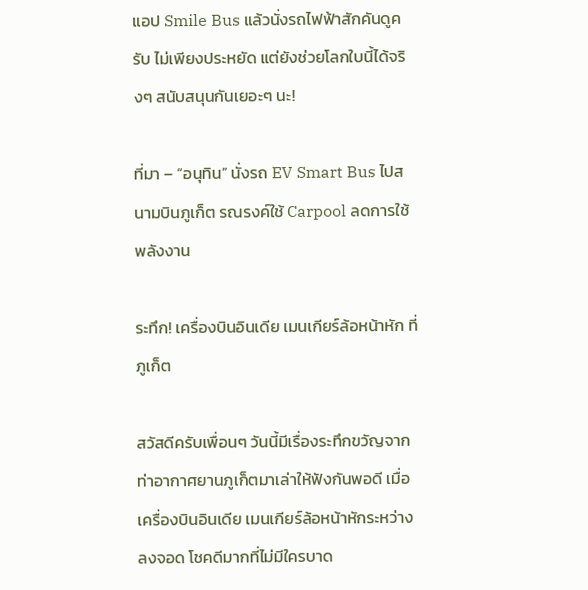แอป Smile Bus แล้วนั่งรถไฟฟ้าสักคันดูครับ ไม่เพียงประหยัด แต่ยังช่วยโลกใบนี้ได้จริงๆ สนับสนุนกันเยอะๆ นะ!

ที่มา – “อนุทิน” นั่งรถ EV Smart Bus ไปสนามบินภูเก็ต รณรงค์ใช้ Carpool ลดการใช้พลังงาน

ระทึก! เครื่องบินอินเดีย เมนเกียร์ล้อหน้าหัก ที่ภูเก็ต

สวัสดีครับเพื่อนๆ วันนี้มีเรื่องระทึกขวัญจากท่าอากาศยานภูเก็ตมาเล่าให้ฟังกันพอดี เมื่อเครื่องบินอินเดีย เมนเกียร์ล้อหน้าหักระหว่างลงจอด โชคดีมากที่ไม่มีใครบาด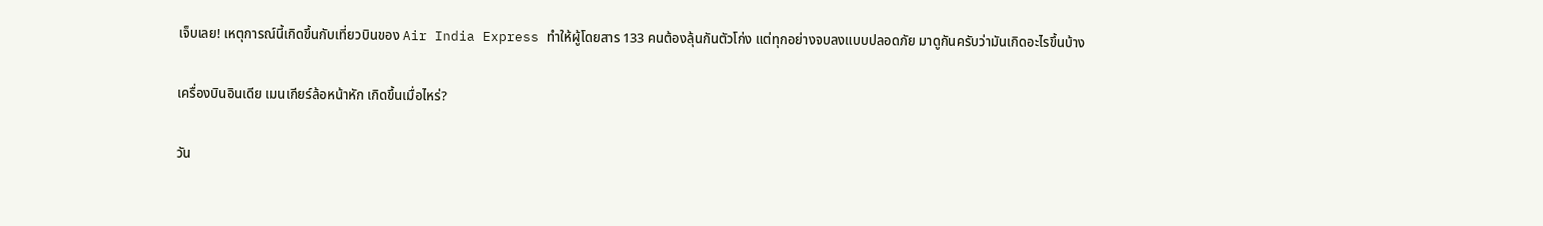เจ็บเลย! เหตุการณ์นี้เกิดขึ้นกับเที่ยวบินของ Air India Express ทำให้ผู้โดยสาร 133 คนต้องลุ้นกันตัวโก่ง แต่ทุกอย่างจบลงแบบปลอดภัย มาดูกันครับว่ามันเกิดอะไรขึ้นบ้าง

เครื่องบินอินเดีย เมนเกียร์ล้อหน้าหัก เกิดขึ้นเมื่อไหร่?

วัน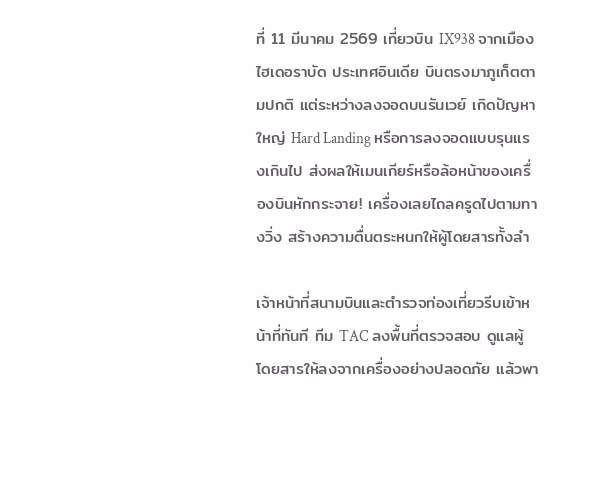ที่ 11 มีนาคม 2569 เที่ยวบิน IX938 จากเมืองไฮเดอราบัด ประเทศอินเดีย บินตรงมาภูเก็ตตามปกติ แต่ระหว่างลงจอดบนรันเวย์ เกิดปัญหาใหญ่ Hard Landing หรือการลงจอดแบบรุนแรงเกินไป ส่งผลให้เมนเกียร์หรือล้อหน้าของเครื่องบินหักกระจาย! เครื่องเลยไถลครูดไปตามทางวิ่ง สร้างความตื่นตระหนกให้ผู้โดยสารทั้งลำ

เจ้าหน้าที่สนามบินและตำรวจท่องเที่ยวรีบเข้าหน้าที่ทันที ทีม TAC ลงพื้นที่ตรวจสอบ ดูแลผู้โดยสารให้ลงจากเครื่องอย่างปลอดภัย แล้วพา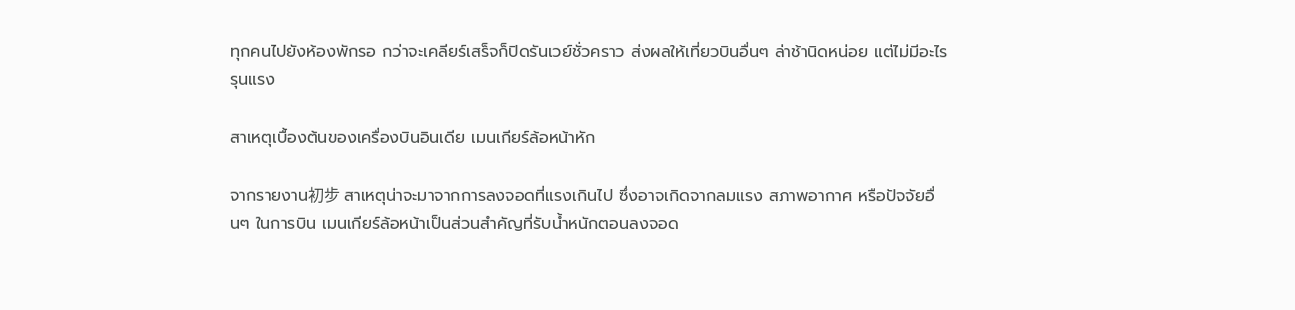ทุกคนไปยังห้องพักรอ กว่าจะเคลียร์เสร็จก็ปิดรันเวย์ชั่วคราว ส่งผลให้เที่ยวบินอื่นๆ ล่าช้านิดหน่อย แต่ไม่มีอะไรรุนแรง

สาเหตุเบื้องต้นของเครื่องบินอินเดีย เมนเกียร์ล้อหน้าหัก

จากรายงาน初步 สาเหตุน่าจะมาจากการลงจอดที่แรงเกินไป ซึ่งอาจเกิดจากลมแรง สภาพอากาศ หรือปัจจัยอื่นๆ ในการบิน เมนเกียร์ล้อหน้าเป็นส่วนสำคัญที่รับน้ำหนักตอนลงจอด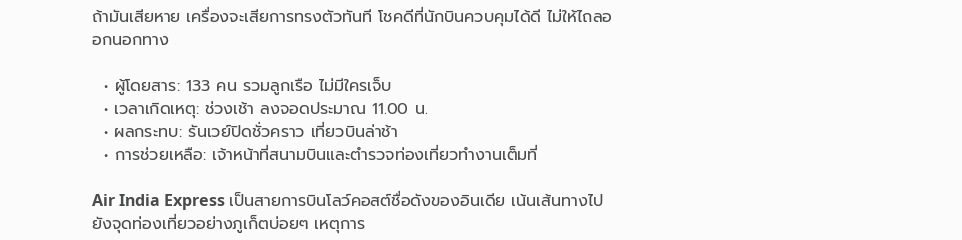ถ้ามันเสียหาย เครื่องจะเสียการทรงตัวทันที โชคดีที่นักบินควบคุมได้ดี ไม่ให้ไถลออกนอกทาง

  • ผู้โดยสาร: 133 คน รวมลูกเรือ ไม่มีใครเจ็บ
  • เวลาเกิดเหตุ: ช่วงเช้า ลงจอดประมาณ 11.00 น.
  • ผลกระทบ: รันเวย์ปิดชั่วคราว เที่ยวบินล่าช้า
  • การช่วยเหลือ: เจ้าหน้าที่สนามบินและตำรวจท่องเที่ยวทำงานเต็มที่

Air India Express เป็นสายการบินโลว์คอสต์ชื่อดังของอินเดีย เน้นเส้นทางไปยังจุดท่องเที่ยวอย่างภูเก็ตบ่อยๆ เหตุการ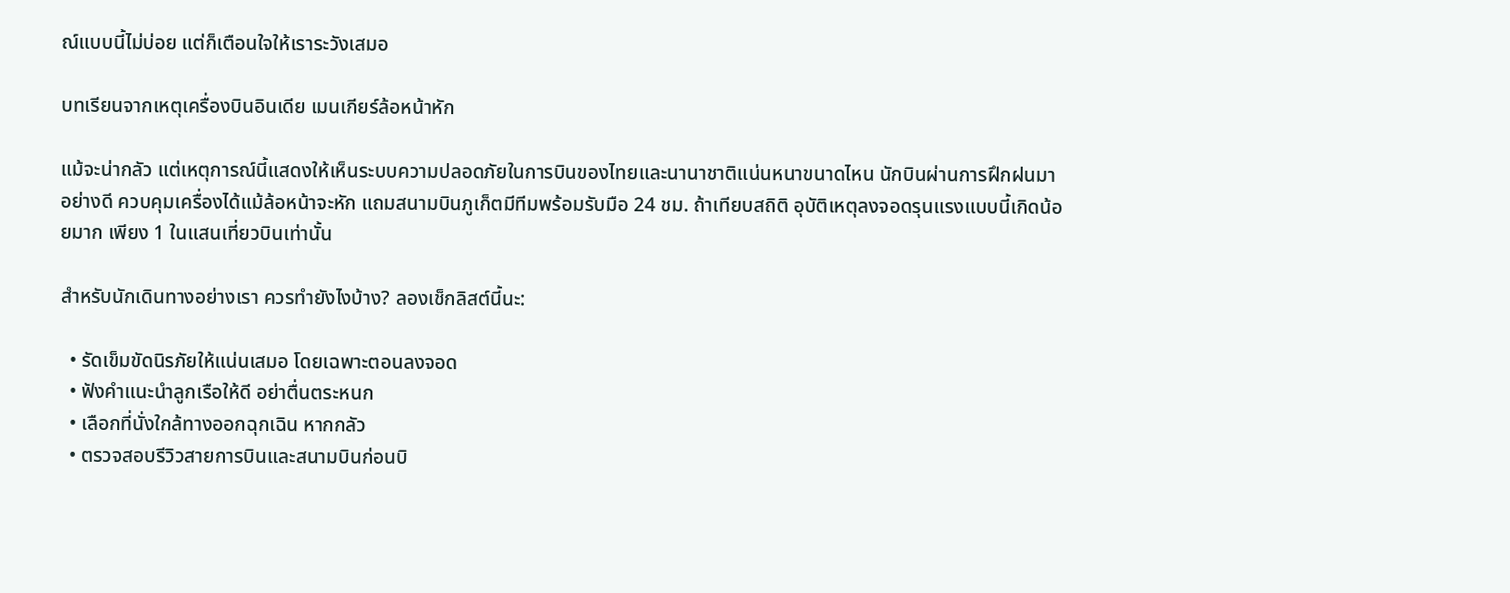ณ์แบบนี้ไม่บ่อย แต่ก็เตือนใจให้เราระวังเสมอ

บทเรียนจากเหตุเครื่องบินอินเดีย เมนเกียร์ล้อหน้าหัก

แม้จะน่ากลัว แต่เหตุการณ์นี้แสดงให้เห็นระบบความปลอดภัยในการบินของไทยและนานาชาติแน่นหนาขนาดไหน นักบินผ่านการฝึกฝนมาอย่างดี ควบคุมเครื่องได้แม้ล้อหน้าจะหัก แถมสนามบินภูเก็ตมีทีมพร้อมรับมือ 24 ชม. ถ้าเทียบสถิติ อุบัติเหตุลงจอดรุนแรงแบบนี้เกิดน้อยมาก เพียง 1 ในแสนเที่ยวบินเท่านั้น

สำหรับนักเดินทางอย่างเรา ควรทำยังไงบ้าง? ลองเช็กลิสต์นี้นะ:

  • รัดเข็มขัดนิรภัยให้แน่นเสมอ โดยเฉพาะตอนลงจอด
  • ฟังคำแนะนำลูกเรือให้ดี อย่าตื่นตระหนก
  • เลือกที่นั่งใกล้ทางออกฉุกเฉิน หากกลัว
  • ตรวจสอบรีวิวสายการบินและสนามบินก่อนบิ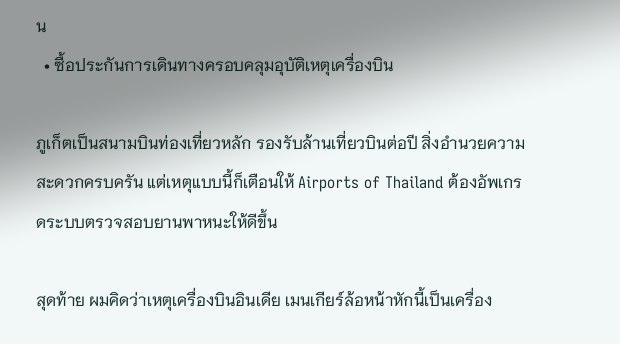น
  • ซื้อประกันการเดินทางครอบคลุมอุบัติเหตุเครื่องบิน

ภูเก็ตเป็นสนามบินท่องเที่ยวหลัก รองรับล้านเที่ยวบินต่อปี สิ่งอำนวยความสะดวกครบครัน แต่เหตุแบบนี้ก็เตือนให้ Airports of Thailand ต้องอัพเกรดระบบตรวจสอบยานพาหนะให้ดีขึ้น

สุดท้าย ผมคิดว่าเหตุเครื่องบินอินเดีย เมนเกียร์ล้อหน้าหักนี้เป็นเครื่อง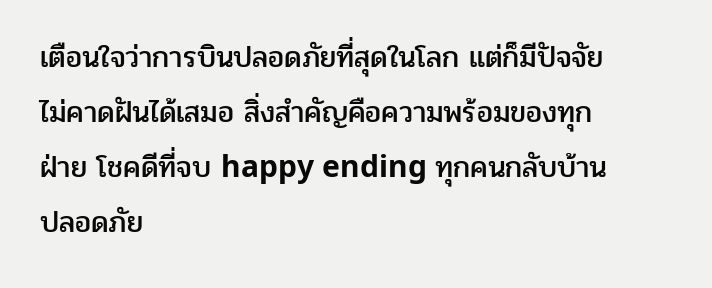เตือนใจว่าการบินปลอดภัยที่สุดในโลก แต่ก็มีปัจจัยไม่คาดฝันได้เสมอ สิ่งสำคัญคือความพร้อมของทุกฝ่าย โชคดีที่จบ happy ending ทุกคนกลับบ้านปลอดภัย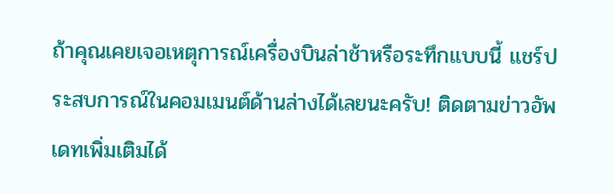ถ้าคุณเคยเจอเหตุการณ์เครื่องบินล่าช้าหรือระทึกแบบนี้ แชร์ประสบการณ์ในคอมเมนต์ด้านล่างได้เลยนะครับ! ติดตามข่าวอัพเดทเพิ่มเติมได้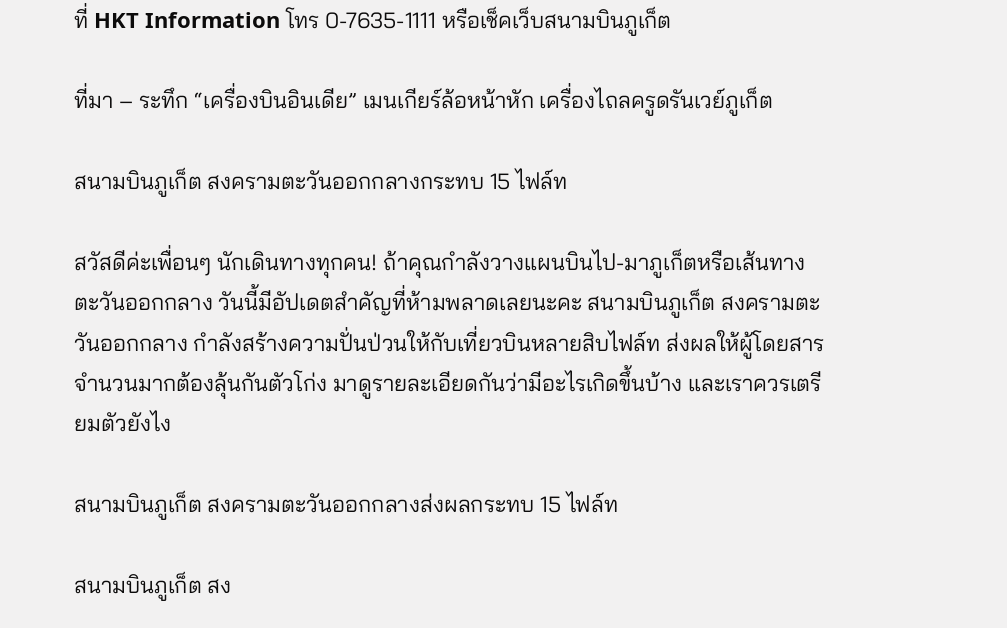ที่ HKT Information โทร 0-7635-1111 หรือเช็คเว็บสนามบินภูเก็ต

ที่มา – ระทึก “เครื่องบินอินเดีย” เมนเกียร์ล้อหน้าหัก เครื่องไถลครูดรันเวย์ภูเก็ต

สนามบินภูเก็ต สงครามตะวันออกกลางกระทบ 15 ไฟล์ท

สวัสดีค่ะเพื่อนๆ นักเดินทางทุกคน! ถ้าคุณกำลังวางแผนบินไป-มาภูเก็ตหรือเส้นทางตะวันออกกลาง วันนี้มีอัปเดตสำคัญที่ห้ามพลาดเลยนะคะ สนามบินภูเก็ต สงครามตะวันออกกลาง กำลังสร้างความปั่นป่วนให้กับเที่ยวบินหลายสิบไฟล์ท ส่งผลให้ผู้โดยสารจำนวนมากต้องลุ้นกันตัวโก่ง มาดูรายละเอียดกันว่ามีอะไรเกิดขึ้นบ้าง และเราควรเตรียมตัวยังไง

สนามบินภูเก็ต สงครามตะวันออกกลางส่งผลกระทบ 15 ไฟล์ท

สนามบินภูเก็ต สง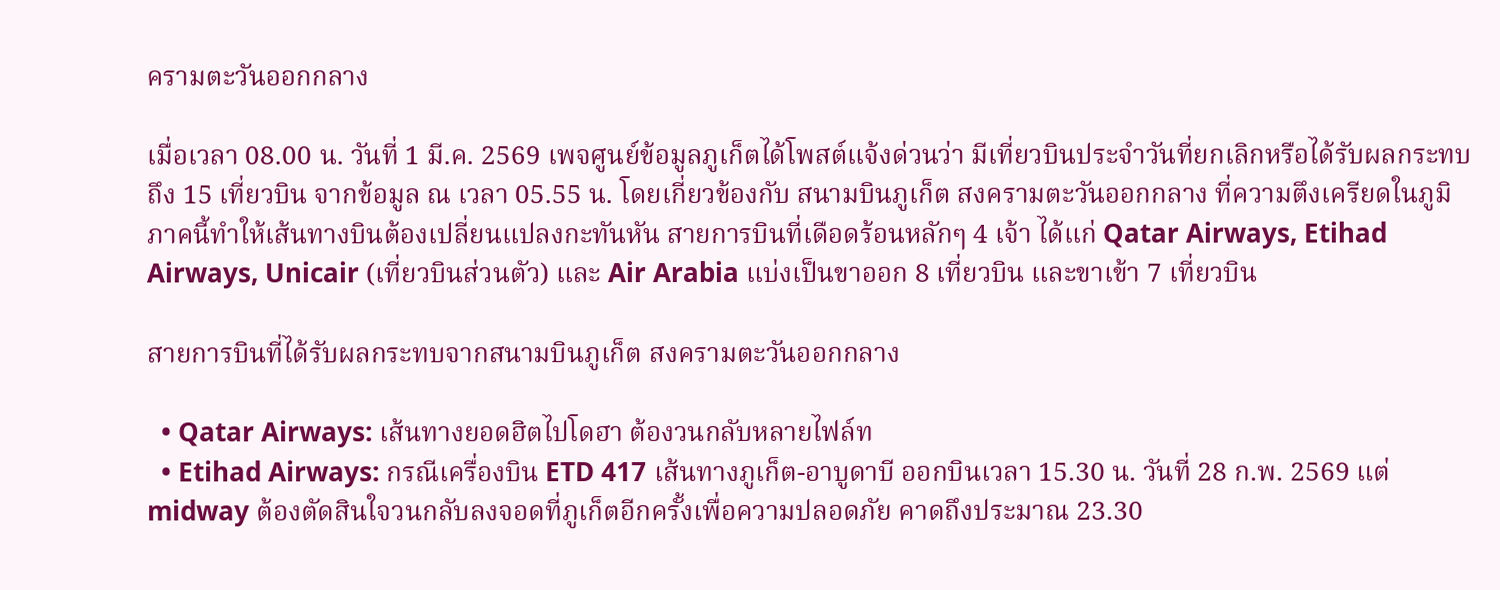ครามตะวันออกกลาง

เมื่อเวลา 08.00 น. วันที่ 1 มี.ค. 2569 เพจศูนย์ข้อมูลภูเก็ตได้โพสต์แจ้งด่วนว่า มีเที่ยวบินประจำวันที่ยกเลิกหรือได้รับผลกระทบถึง 15 เที่ยวบิน จากข้อมูล ณ เวลา 05.55 น. โดยเกี่ยวข้องกับ สนามบินภูเก็ต สงครามตะวันออกกลาง ที่ความตึงเครียดในภูมิภาคนี้ทำให้เส้นทางบินต้องเปลี่ยนแปลงกะทันหัน สายการบินที่เดือดร้อนหลักๆ 4 เจ้า ได้แก่ Qatar Airways, Etihad Airways, Unicair (เที่ยวบินส่วนตัว) และ Air Arabia แบ่งเป็นขาออก 8 เที่ยวบิน และขาเข้า 7 เที่ยวบิน

สายการบินที่ได้รับผลกระทบจากสนามบินภูเก็ต สงครามตะวันออกกลาง

  • Qatar Airways: เส้นทางยอดฮิตไปโดฮา ต้องวนกลับหลายไฟล์ท
  • Etihad Airways: กรณีเครื่องบิน ETD 417 เส้นทางภูเก็ต-อาบูดาบี ออกบินเวลา 15.30 น. วันที่ 28 ก.พ. 2569 แต่ midway ต้องตัดสินใจวนกลับลงจอดที่ภูเก็ตอีกครั้งเพื่อความปลอดภัย คาดถึงประมาณ 23.30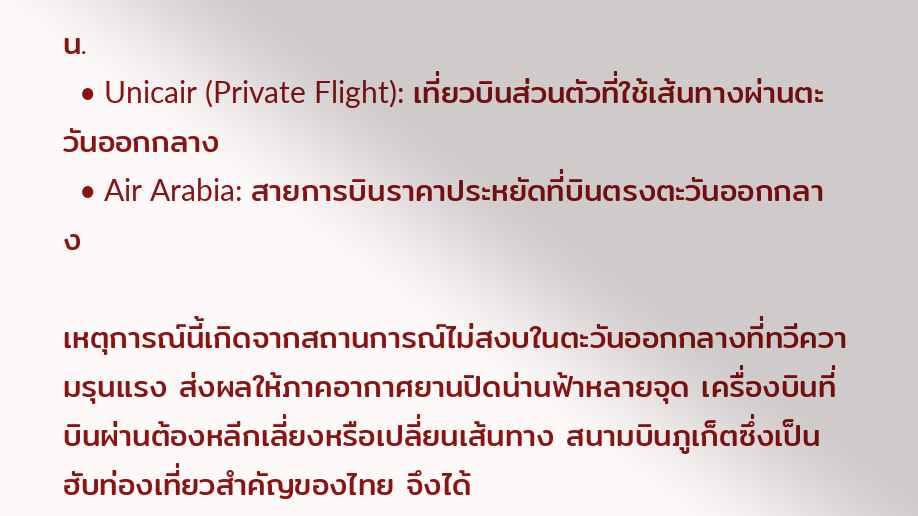น.
  • Unicair (Private Flight): เที่ยวบินส่วนตัวที่ใช้เส้นทางผ่านตะวันออกกลาง
  • Air Arabia: สายการบินราคาประหยัดที่บินตรงตะวันออกกลาง

เหตุการณ์นี้เกิดจากสถานการณ์ไม่สงบในตะวันออกกลางที่ทวีความรุนแรง ส่งผลให้ภาคอากาศยานปิดน่านฟ้าหลายจุด เครื่องบินที่บินผ่านต้องหลีกเลี่ยงหรือเปลี่ยนเส้นทาง สนามบินภูเก็ตซึ่งเป็นฮับท่องเที่ยวสำคัญของไทย จึงได้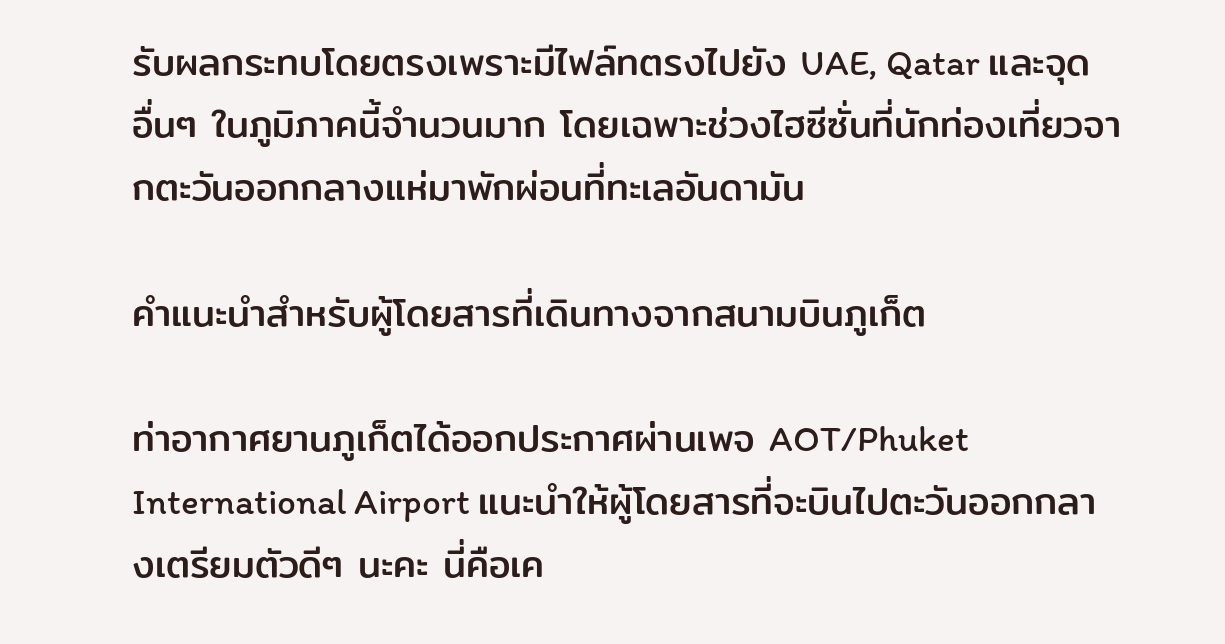รับผลกระทบโดยตรงเพราะมีไฟล์ทตรงไปยัง UAE, Qatar และจุดอื่นๆ ในภูมิภาคนี้จำนวนมาก โดยเฉพาะช่วงไฮซีซั่นที่นักท่องเที่ยวจากตะวันออกกลางแห่มาพักผ่อนที่ทะเลอันดามัน

คำแนะนำสำหรับผู้โดยสารที่เดินทางจากสนามบินภูเก็ต

ท่าอากาศยานภูเก็ตได้ออกประกาศผ่านเพจ AOT/Phuket International Airport แนะนำให้ผู้โดยสารที่จะบินไปตะวันออกกลางเตรียมตัวดีๆ นะคะ นี่คือเค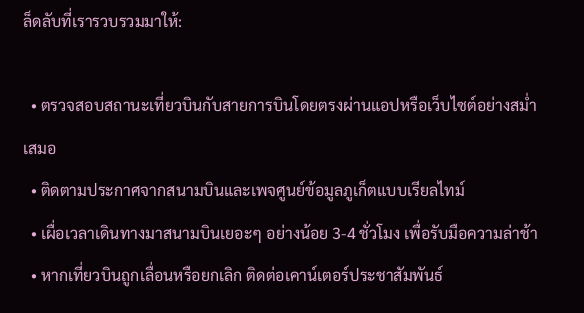ล็ดลับที่เรารวบรวมมาให้:

  • ตรวจสอบสถานะเที่ยวบินกับสายการบินโดยตรงผ่านแอปหรือเว็บไซต์อย่างสม่ำเสมอ
  • ติดตามประกาศจากสนามบินและเพจศูนย์ข้อมูลภูเก็ตแบบเรียลไทม์
  • เผื่อเวลาเดินทางมาสนามบินเยอะๆ อย่างน้อย 3-4 ชั่วโมง เพื่อรับมือความล่าช้า
  • หากเที่ยวบินถูกเลื่อนหรือยกเลิก ติดต่อเคาน์เตอร์ประชาสัมพันธ์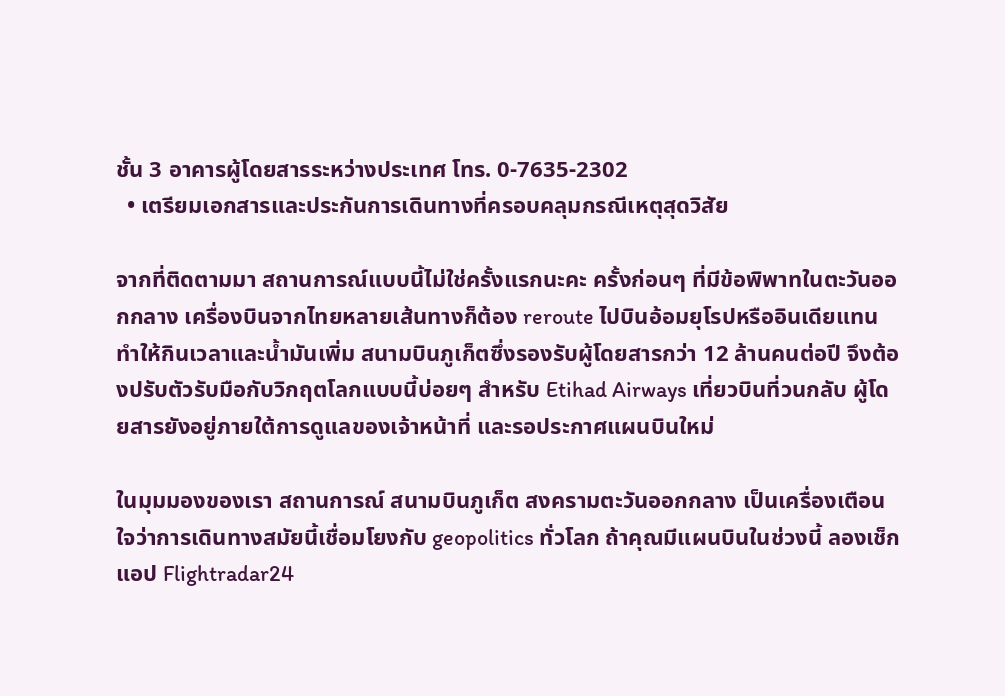ชั้น 3 อาคารผู้โดยสารระหว่างประเทศ โทร. 0-7635-2302
  • เตรียมเอกสารและประกันการเดินทางที่ครอบคลุมกรณีเหตุสุดวิสัย

จากที่ติดตามมา สถานการณ์แบบนี้ไม่ใช่ครั้งแรกนะคะ ครั้งก่อนๆ ที่มีข้อพิพาทในตะวันออกกลาง เครื่องบินจากไทยหลายเส้นทางก็ต้อง reroute ไปบินอ้อมยุโรปหรืออินเดียแทน ทำให้กินเวลาและน้ำมันเพิ่ม สนามบินภูเก็ตซึ่งรองรับผู้โดยสารกว่า 12 ล้านคนต่อปี จึงต้องปรับตัวรับมือกับวิกฤตโลกแบบนี้บ่อยๆ สำหรับ Etihad Airways เที่ยวบินที่วนกลับ ผู้โดยสารยังอยู่ภายใต้การดูแลของเจ้าหน้าที่ และรอประกาศแผนบินใหม่

ในมุมมองของเรา สถานการณ์ สนามบินภูเก็ต สงครามตะวันออกกลาง เป็นเครื่องเตือนใจว่าการเดินทางสมัยนี้เชื่อมโยงกับ geopolitics ทั่วโลก ถ้าคุณมีแผนบินในช่วงนี้ ลองเช็กแอป Flightradar24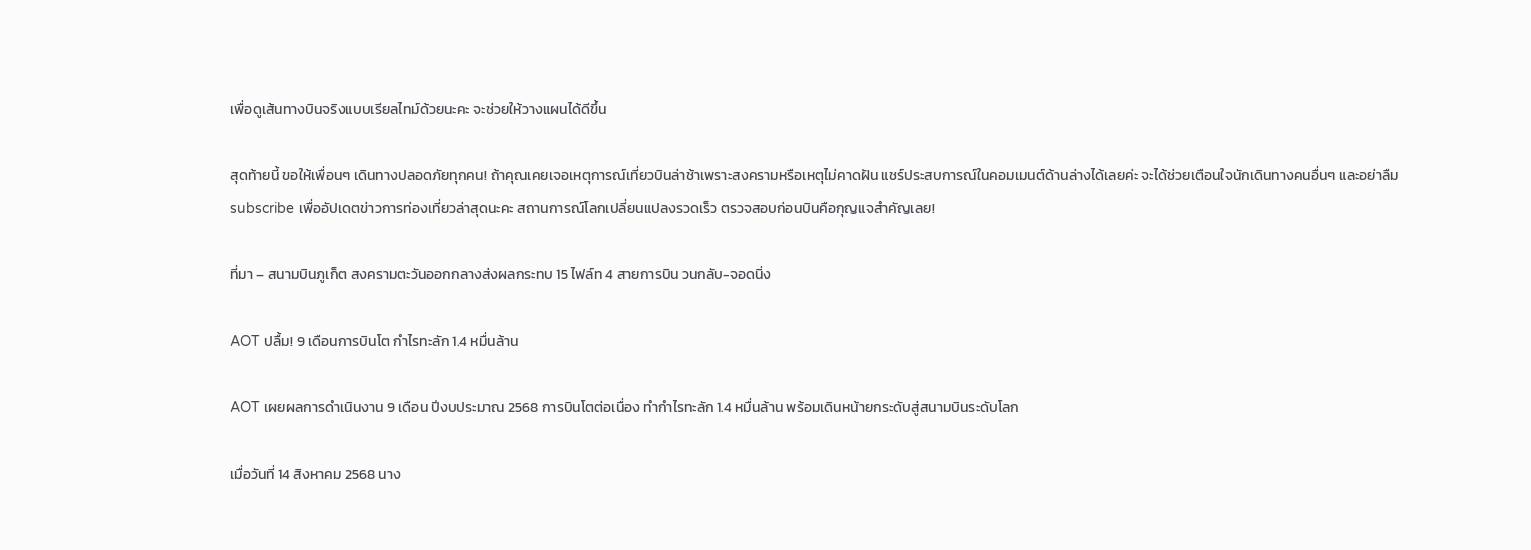เพื่อดูเส้นทางบินจริงแบบเรียลไทม์ด้วยนะคะ จะช่วยให้วางแผนได้ดีขึ้น

สุดท้ายนี้ ขอให้เพื่อนๆ เดินทางปลอดภัยทุกคน! ถ้าคุณเคยเจอเหตุการณ์เที่ยวบินล่าช้าเพราะสงครามหรือเหตุไม่คาดฝัน แชร์ประสบการณ์ในคอมเมนต์ด้านล่างได้เลยค่ะ จะได้ช่วยเตือนใจนักเดินทางคนอื่นๆ และอย่าลืม subscribe เพื่ออัปเดตข่าวการท่องเที่ยวล่าสุดนะคะ สถานการณ์โลกเปลี่ยนแปลงรวดเร็ว ตรวจสอบก่อนบินคือกุญแจสำคัญเลย!

ที่มา – สนามบินภูเก็ต สงครามตะวันออกกลางส่งผลกระทบ 15 ไฟล์ท 4 สายการบิน วนกลับ-จอดนิ่ง

AOT ปลื้ม! 9 เดือนการบินโต กำไรทะลัก 1.4 หมื่นล้าน

AOT เผยผลการดำเนินงาน 9 เดือน ปีงบประมาณ 2568 การบินโตต่อเนื่อง ทำกำไรทะลัก 1.4 หมื่นล้าน พร้อมเดินหน้ายกระดับสู่สนามบินระดับโลก

เมื่อวันที่ 14 สิงหาคม 2568 นาง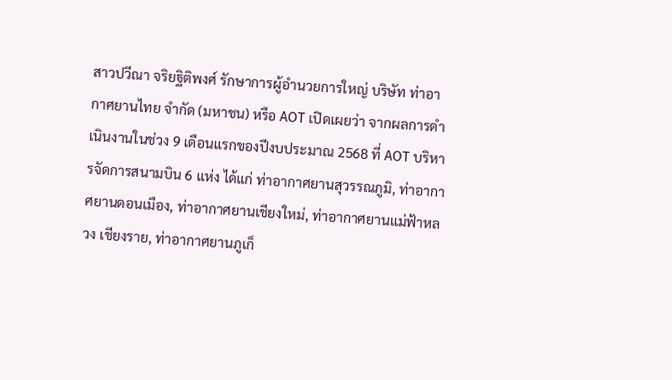สาวปวีณา จริยฐิติพงศ์ รักษาการผู้อำนวยการใหญ่ บริษัท ท่าอากาศยานไทย จำกัด (มหาชน) หรือ AOT เปิดเผยว่า จากผลการดำเนินงานในช่วง 9 เดือนแรกของปีงบประมาณ 2568 ที่ AOT บริหารจัดการสนามบิน 6 แห่ง ได้แก่ ท่าอากาศยานสุวรรณภูมิ, ท่าอากาศยานดอนเมือง, ท่าอากาศยานเชียงใหม่, ท่าอากาศยานแม่ฟ้าหลวง เชียงราย, ท่าอากาศยานภูเก็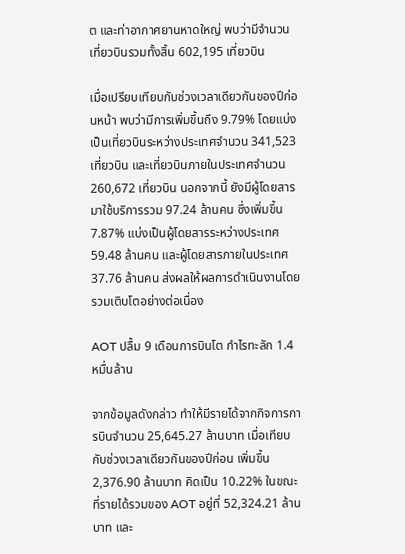ต และท่าอากาศยานหาดใหญ่ พบว่ามีจำนวนเที่ยวบินรวมทั้งสิ้น 602,195 เที่ยวบิน

เมื่อเปรียบเทียบกับช่วงเวลาเดียวกันของปีก่อนหน้า พบว่ามีการเพิ่มขึ้นถึง 9.79% โดยแบ่งเป็นเที่ยวบินระหว่างประเทศจำนวน 341,523 เที่ยวบิน และเที่ยวบินภายในประเทศจำนวน 260,672 เที่ยวบิน นอกจากนี้ ยังมีผู้โดยสารมาใช้บริการรวม 97.24 ล้านคน ซึ่งเพิ่มขึ้น 7.87% แบ่งเป็นผู้โดยสารระหว่างประเทศ 59.48 ล้านคน และผู้โดยสารภายในประเทศ 37.76 ล้านคน ส่งผลให้ผลการดำเนินงานโดยรวมเติบโตอย่างต่อเนื่อง

AOT ปลื้ม 9 เดือนการบินโต กำไรทะลัก 1.4 หมื่นล้าน

จากข้อมูลดังกล่าว ทำให้มีรายได้จากกิจการการบินจำนวน 25,645.27 ล้านบาท เมื่อเทียบกับช่วงเวลาเดียวกันของปีก่อน เพิ่มขึ้น 2,376.90 ล้านบาท คิดเป็น 10.22% ในขณะที่รายได้รวมของ AOT อยู่ที่ 52,324.21 ล้านบาท และ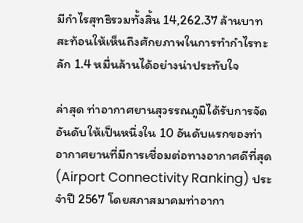มีกำไรสุทธิรวมทั้งสิ้น 14,262.37 ล้านบาท สะท้อนให้เห็นถึงศักยภาพในการทำกำไรทะลัก 1.4 หมื่นล้านได้อย่างน่าประทับใจ

ล่าสุด ท่าอากาศยานสุวรรณภูมิได้รับการจัดอันดับให้เป็นหนึ่งใน 10 อันดับแรกของท่าอากาศยานที่มีการเชื่อมต่อทางอากาศดีที่สุด (Airport Connectivity Ranking) ประจำปี 2567 โดยสภาสมาคมท่าอากา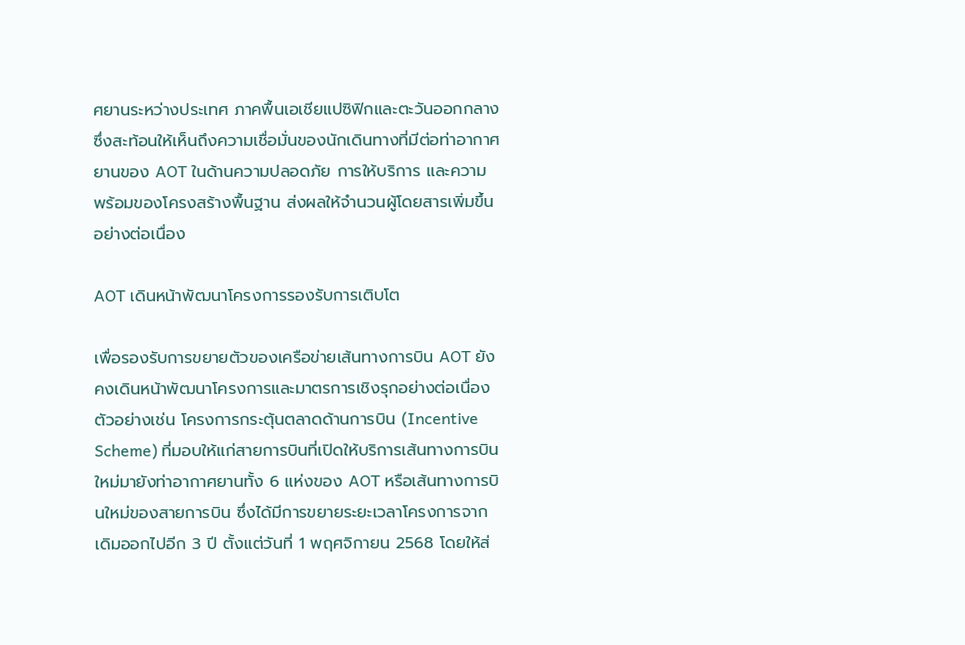ศยานระหว่างประเทศ ภาคพื้นเอเชียแปซิฟิกและตะวันออกกลาง ซึ่งสะท้อนให้เห็นถึงความเชื่อมั่นของนักเดินทางที่มีต่อท่าอากาศยานของ AOT ในด้านความปลอดภัย การให้บริการ และความพร้อมของโครงสร้างพื้นฐาน ส่งผลให้จำนวนผู้โดยสารเพิ่มขึ้นอย่างต่อเนื่อง

AOT เดินหน้าพัฒนาโครงการรองรับการเติบโต

เพื่อรองรับการขยายตัวของเครือข่ายเส้นทางการบิน AOT ยังคงเดินหน้าพัฒนาโครงการและมาตรการเชิงรุกอย่างต่อเนื่อง ตัวอย่างเช่น โครงการกระตุ้นตลาดด้านการบิน (Incentive Scheme) ที่มอบให้แก่สายการบินที่เปิดให้บริการเส้นทางการบินใหม่มายังท่าอากาศยานทั้ง 6 แห่งของ AOT หรือเส้นทางการบินใหม่ของสายการบิน ซึ่งได้มีการขยายระยะเวลาโครงการจากเดิมออกไปอีก 3 ปี ตั้งแต่วันที่ 1 พฤศจิกายน 2568 โดยให้ส่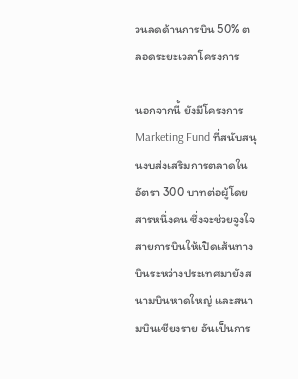วนลดด้านการบิน 50% ตลอดระยะเวลาโครงการ

นอกจากนี้ ยังมีโครงการ Marketing Fund ที่สนับสนุนงบส่งเสริมการตลาดในอัตรา 300 บาทต่อผู้โดยสารหนึ่งคน ซึ่งจะช่วยจูงใจสายการบินให้เปิดเส้นทางบินระหว่างประเทศมายังสนามบินหาดใหญ่ และสนามบินเชียงราย อันเป็นการ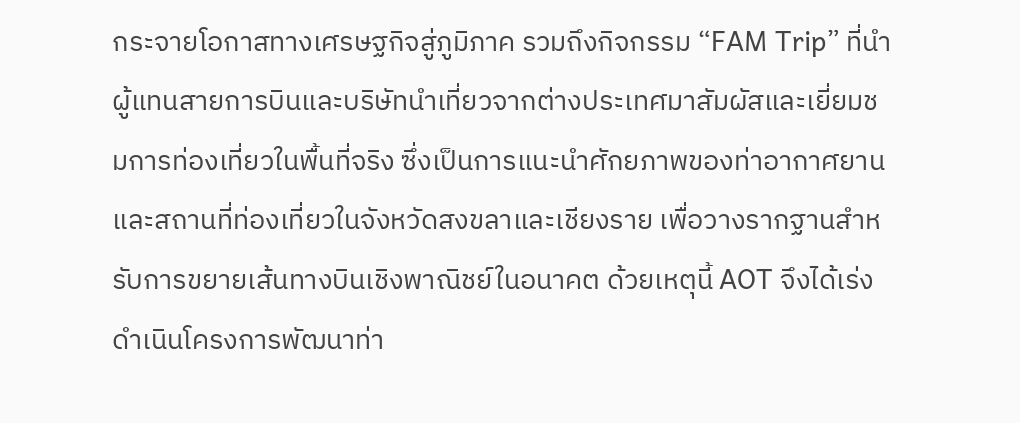กระจายโอกาสทางเศรษฐกิจสู่ภูมิภาค รวมถึงกิจกรรม “FAM Trip” ที่นำผู้แทนสายการบินและบริษัทนำเที่ยวจากต่างประเทศมาสัมผัสและเยี่ยมชมการท่องเที่ยวในพื้นที่จริง ซึ่งเป็นการแนะนำศักยภาพของท่าอากาศยานและสถานที่ท่องเที่ยวในจังหวัดสงขลาและเชียงราย เพื่อวางรากฐานสำหรับการขยายเส้นทางบินเชิงพาณิชย์ในอนาคต ด้วยเหตุนี้ AOT จึงได้เร่งดำเนินโครงการพัฒนาท่า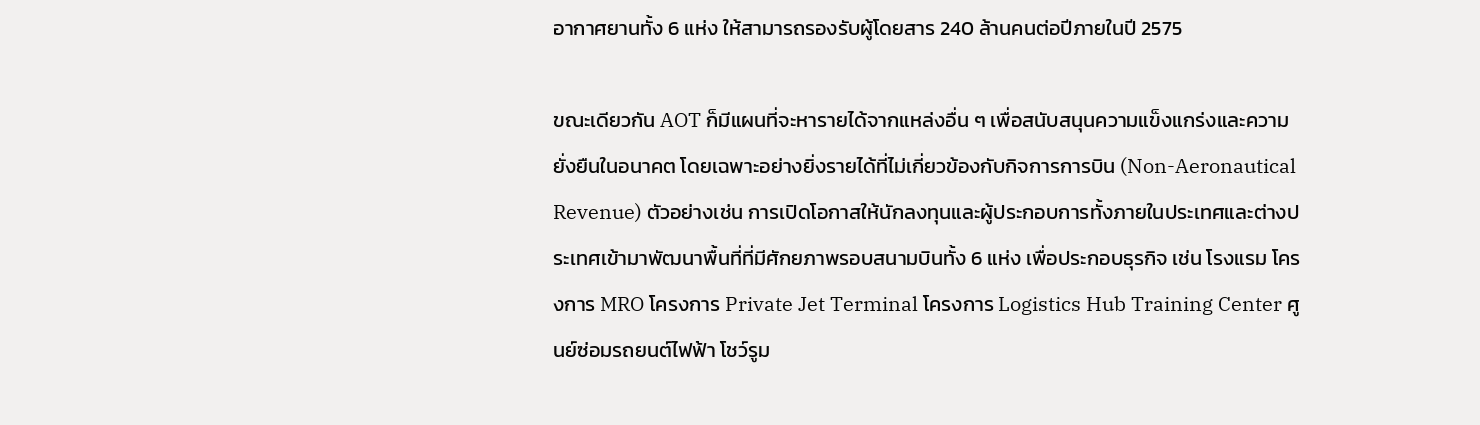อากาศยานทั้ง 6 แห่ง ให้สามารถรองรับผู้โดยสาร 240 ล้านคนต่อปีภายในปี 2575

ขณะเดียวกัน AOT ก็มีแผนที่จะหารายได้จากแหล่งอื่น ๆ เพื่อสนับสนุนความแข็งแกร่งและความยั่งยืนในอนาคต โดยเฉพาะอย่างยิ่งรายได้ที่ไม่เกี่ยวข้องกับกิจการการบิน (Non-Aeronautical Revenue) ตัวอย่างเช่น การเปิดโอกาสให้นักลงทุนและผู้ประกอบการทั้งภายในประเทศและต่างประเทศเข้ามาพัฒนาพื้นที่ที่มีศักยภาพรอบสนามบินทั้ง 6 แห่ง เพื่อประกอบธุรกิจ เช่น โรงแรม โครงการ MRO โครงการ Private Jet Terminal โครงการ Logistics Hub Training Center ศูนย์ซ่อมรถยนต์ไฟฟ้า โชว์รูม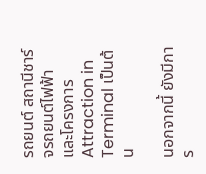รถยนต์ สถานีชาร์จรถยนต์ไฟฟ้า และโครงการ Attraction in Terminal เป็นต้น

นอกจากนี้ ยังมีการ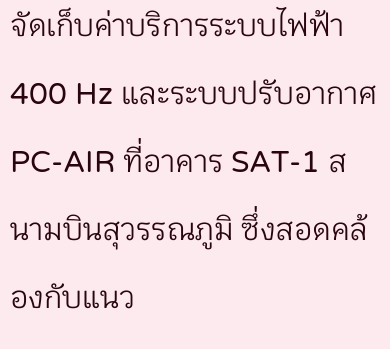จัดเก็บค่าบริการระบบไฟฟ้า 400 Hz และระบบปรับอากาศ PC-AIR ที่อาคาร SAT-1 สนามบินสุวรรณภูมิ ซึ่งสอดคล้องกับแนว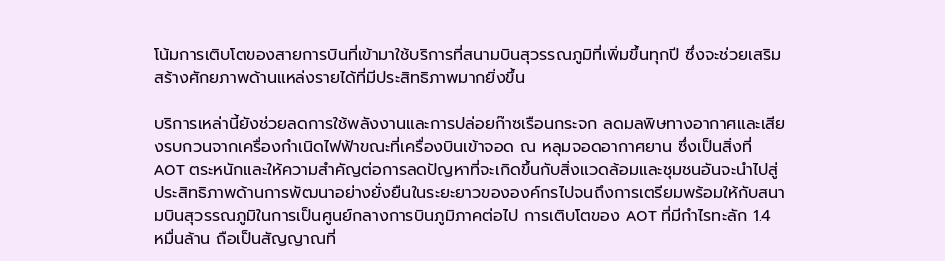โน้มการเติบโตของสายการบินที่เข้ามาใช้บริการที่สนามบินสุวรรณภูมิที่เพิ่มขึ้นทุกปี ซึ่งจะช่วยเสริมสร้างศักยภาพด้านแหล่งรายได้ที่มีประสิทธิภาพมากยิ่งขึ้น

บริการเหล่านี้ยังช่วยลดการใช้พลังงานและการปล่อยก๊าซเรือนกระจก ลดมลพิษทางอากาศและเสียงรบกวนจากเครื่องกำเนิดไฟฟ้าขณะที่เครื่องบินเข้าจอด ณ หลุมจอดอากาศยาน ซึ่งเป็นสิ่งที่ AOT ตระหนักและให้ความสำคัญต่อการลดปัญหาที่จะเกิดขึ้นกับสิ่งแวดล้อมและชุมชนอันจะนำไปสู่ประสิทธิภาพด้านการพัฒนาอย่างยั่งยืนในระยะยาวขององค์กรไปจนถึงการเตรียมพร้อมให้กับสนามบินสุวรรณภูมิในการเป็นศูนย์กลางการบินภูมิภาคต่อไป การเติบโตของ AOT ที่มีกำไรทะลัก 1.4 หมื่นล้าน ถือเป็นสัญญาณที่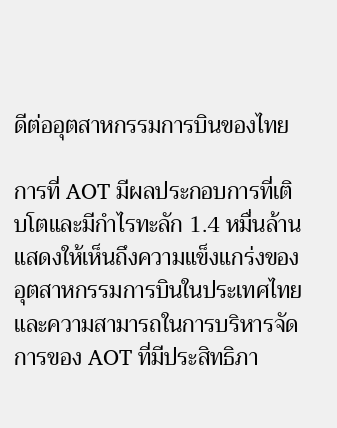ดีต่ออุตสาหกรรมการบินของไทย

การที่ AOT มีผลประกอบการที่เติบโตและมีกำไรทะลัก 1.4 หมื่นล้าน แสดงให้เห็นถึงความแข็งแกร่งของอุตสาหกรรมการบินในประเทศไทย และความสามารถในการบริหารจัดการของ AOT ที่มีประสิทธิภา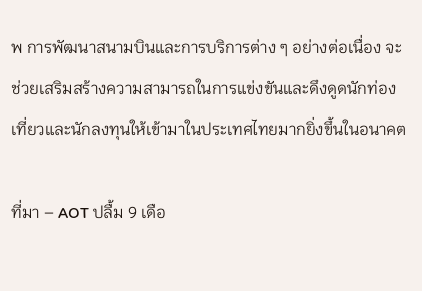พ การพัฒนาสนามบินและการบริการต่าง ๆ อย่างต่อเนื่อง จะช่วยเสริมสร้างความสามารถในการแข่งขันและดึงดูดนักท่องเที่ยวและนักลงทุนให้เข้ามาในประเทศไทยมากยิ่งขึ้นในอนาคต

ที่มา – AOT ปลื้ม 9 เดือ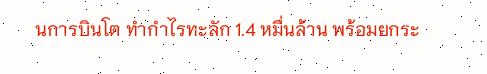นการบินโต ทำกำไรทะลัก 1.4 หมื่นล้าน พร้อมยกระ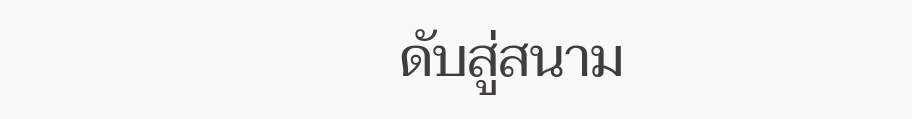ดับสู่สนาม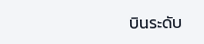บินระดับ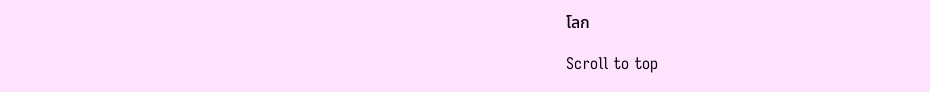โลก

Scroll to top